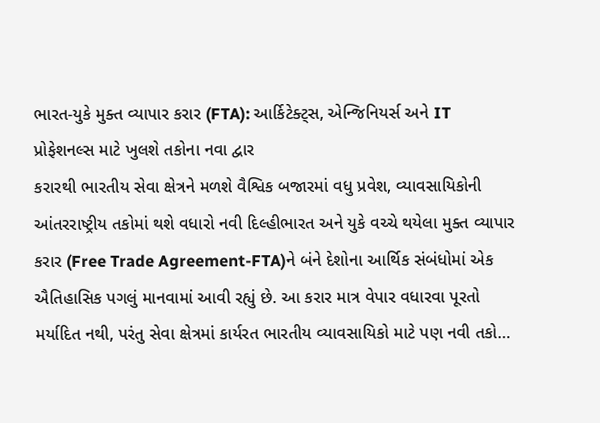ભારત-યુકે મુક્ત વ્યાપાર કરાર (FTA): આર્કિટેક્ટ્સ, એન્જિનિયર્સ અને IT પ્રોફેશનલ્સ માટે ખુલશે તકોના નવા દ્વાર
કરારથી ભારતીય સેવા ક્ષેત્રને મળશે વૈશ્વિક બજારમાં વધુ પ્રવેશ, વ્યાવસાયિકોની આંતરરાષ્ટ્રીય તકોમાં થશે વધારો નવી દિલ્હીભારત અને યુકે વચ્ચે થયેલા મુક્ત વ્યાપાર કરાર (Free Trade Agreement-FTA)ને બંને દેશોના આર્થિક સંબંધોમાં એક ઐતિહાસિક પગલું માનવામાં આવી રહ્યું છે. આ કરાર માત્ર વેપાર વધારવા પૂરતો મર્યાદિત નથી, પરંતુ સેવા ક્ષેત્રમાં કાર્યરત ભારતીય વ્યાવસાયિકો માટે પણ નવી તકો…